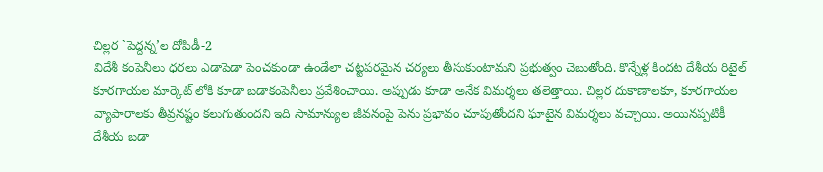చిల్లర `పెద్దన్న’ల దోపిడీ-2
విదేశీ కంపెనీలు ధరలు ఎడాపెడా పెంచకుండా ఉండేలా చట్టపరమైన చర్యలు తీసుకుంటామని ప్రభుత్వం చెబుతోంది. కొన్నేళ్ల కిందట దేశీయ రిటైల్ కూరగాయల మార్కెట్ లోకి కూడా బడాకంపెనీలు ప్రవేశించాయి. అప్పుడు కూడా అనేక విమర్శలు తలెత్తాయి. చిల్లర దుకాణాలకూ, కూరగాయల వ్యాపారాలకు తీవ్రనష్టం కలుగుతుందని ఇది సామాన్యుల జీవనంపై పెను ప్రభావం చూపుతోందని ఘాటైన విమర్శలు వచ్చాయి. అయినప్పటికీ దేశీయ బడా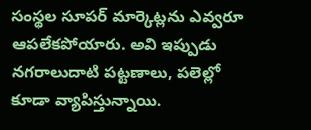సంస్థల సూపర్ మార్కెట్లను ఎవ్వరూ ఆపలేకపోయారు. అవి ఇప్పుడు నగరాలుదాటి పట్టణాలు, పలెల్లో కూడా వ్యాపిస్తున్నాయి.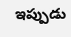ఇప్పుడు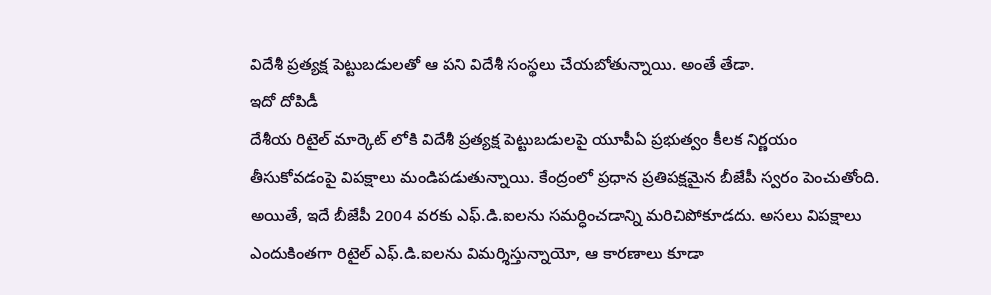విదేశీ ప్రత్యక్ష పెట్టుబడులతో ఆ పని విదేశీ సంస్థలు చేయబోతున్నాయి. అంతే తేడా.
ఇదో దోపిడీ
దేశీయ రిటైల్ మార్కెట్ లోకి విదేశీ ప్రత్యక్ష పెట్టుబడులపై యూపీఏ ప్రభుత్వం కీలక నిర్ణయం తీసుకోవడంపై విపక్షాలు మండిపడుతున్నాయి. కేంద్రంలో ప్రధాన ప్రతిపక్షమైన బీజేపీ స్వరం పెంచుతోంది. అయితే, ఇదే బీజేపీ 2004 వరకు ఎఫ్.డి.ఐలను సమర్ధించడాన్ని మరిచిపోకూడదు. అసలు విపక్షాలు ఎందుకింతగా రిటైల్ ఎఫ్.డి.ఐలను విమర్శిస్తున్నాయో, ఆ కారణాలు కూడా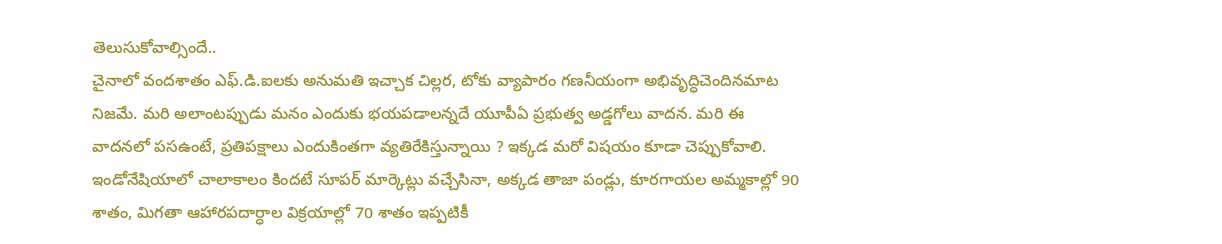తెలుసుకోవాల్సిందే..
చైనాలో వందశాతం ఎఫ్.డి.ఐలకు అనుమతి ఇచ్చాక చిల్లర, టోకు వ్యాపారం గణనీయంగా అభివృద్ధిచెందినమాట నిజమే. మరి అలాంటప్పుడు మనం ఎందుకు భయపడాలన్నదే యూపీఏ ప్రభుత్వ అడ్డగోలు వాదన. మరి ఈ వాదనలో పసఉంటే, ప్రతిపక్షాలు ఎందుకింతగా వ్యతిరేకిస్తున్నాయి ? ఇక్కడ మరో విషయం కూడా చెప్పుకోవాలి. ఇండోనేషియాలో చాలాకాలం కిందటే సూపర్ మార్కెట్లు వచ్చేసినా, అక్కడ తాజా పండ్లు, కూరగాయల అమ్మకాల్లో 90 శాతం, మిగతా ఆహారపదార్ధాల విక్రయాల్లో 70 శాతం ఇప్పటికీ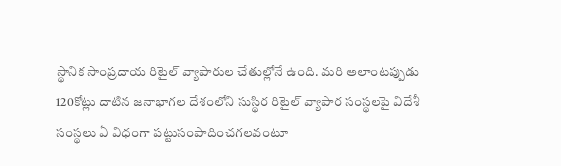స్థానిక సాంప్రదాయ రిటైల్ వ్యాపారుల చేతుల్లోనే ఉంది. మరి అలాంటప్పుడు 120కోట్లు దాటిన జనాభాగల దేశంలోని సుస్థిర రిటైల్ వ్యాపార సంస్థలపై విదేశీ సంస్థలు ఏ విధంగా పట్టుసంపాదించగలవంటూ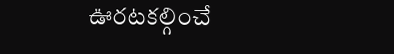ఊరటకల్గించే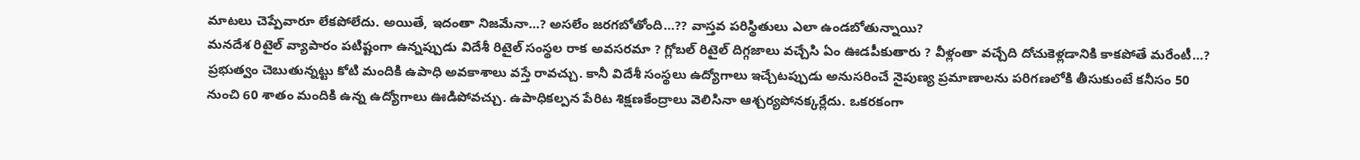మాటలు చెప్పేవారూ లేకపోలేదు. అయితే, ఇదంతా నిజమేనా…? అసలేం జరగబోతోంది…?? వాస్తవ పరిస్థితులు ఎలా ఉండబోతున్నాయి?
మనదేశ రిటైల్ వ్యాపారం పటిష్టంగా ఉన్నప్పుడు విదేశీ రిటైల్ సంస్థల రాక అవసరమా ? గ్లోబల్ రిటైల్ దిగ్గజాలు వచ్చేసి ఏం ఊడపీకుతారు ? వీళ్లంతా వచ్చేది దోచుకెళ్లడానికి కాకపోతే మరేంటీ…? ప్రభుత్వం చెబుతున్నట్టు కోటి మందికి ఉపాధి అవకాశాలు వస్తే రావచ్చు. కానీ విదేశీ సంస్థలు ఉద్యోగాలు ఇచ్చేటప్పుడు అనుసరించే నైపుణ్య ప్రమాణాలను పరిగణలోకి తీసుకుంటే కనీసం 50 నుంచి 60 శాతం మందికి ఉన్న ఉద్యోగాలు ఊడిపోవచ్చు. ఉపాధికల్పన పేరిట శిక్షణకేంద్రాలు వెలిసినా ఆశ్చర్యపోనక్కర్లేదు. ఒకరకంగా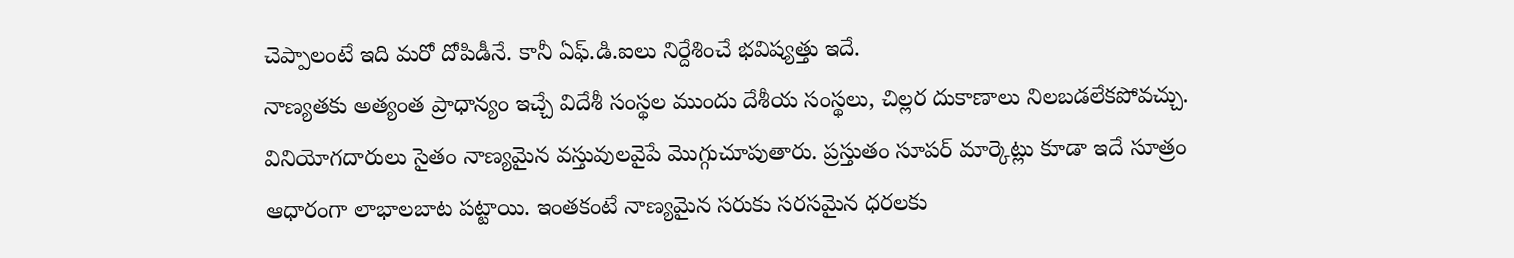చెప్పాలంటే ఇది మరో దోపిడీనే. కానీ ఏఫ్.డి.ఐలు నిర్దేశించే భవిష్యత్తు ఇదే.
నాణ్యతకు అత్యంత ప్రాధాన్యం ఇచ్చే విదేశీ సంస్థల ముందు దేశీయ సంస్థలు, చిల్లర దుకాణాలు నిలబడలేకపోవచ్చు. వినియోగదారులు సైతం నాణ్యమైన వస్తువులవైపే మొగ్గుచూపుతారు. ప్రస్తుతం సూపర్ మార్కెట్లు కూడా ఇదే సూత్రం ఆధారంగా లాభాలబాట పట్టాయి. ఇంతకంటే నాణ్యమైన సరుకు సరసమైన ధరలకు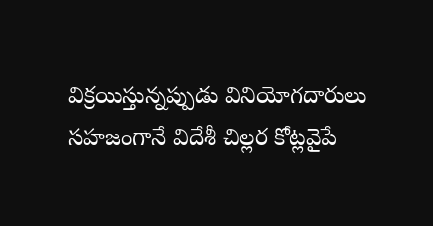విక్రయిస్తున్నప్పుడు వినియోగదారులు సహజంగానే విదేశీ చిల్లర కోట్లవైపే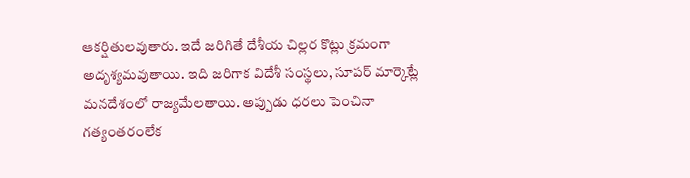ఆకర్షితులవుతారు. ఇదే జరిగితే దేశీయ చిల్లర కొట్లు క్రమంగా అదృశ్యమవుతాయి. ఇది జరిగాక విదేశీ సంస్థలు, సూపర్ మార్కెట్లే మనదేశంలో రాజ్యమేలతాయి. అప్పుడు ధరలు పెంచినా గత్యంతరంలేక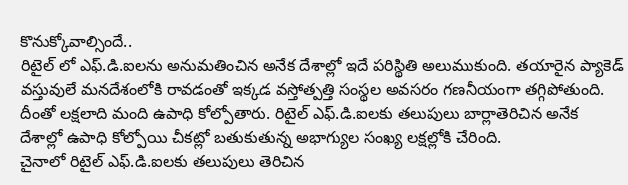కొనుక్కోవాల్సిందే..
రిటైల్ లో ఎఫ్.డి.ఐలను అనుమతించిన అనేక దేశాల్లో ఇదే పరిస్థితి అలుముకుంది. తయారైన ప్యాకెడ్ వస్తువులే మనదేశంలోకి రావడంతో ఇక్కడ వస్తోత్పత్తి సంస్థల అవసరం గణనీయంగా తగ్గిపోతుంది. దీంతో లక్షలాది మంది ఉపాధి కోల్పోతారు. రిటైల్ ఎఫ్.డి.ఐలకు తలుపులు బార్లాతెరిచిన అనేక దేశాల్లో ఉపాధి కోల్పోయి చీకట్లో బతుకుతున్న అభాగ్యుల సంఖ్య లక్షల్లోకి చేరింది.
చైనాలో రిటైల్ ఎఫ్.డి.ఐలకు తలుపులు తెరిచిన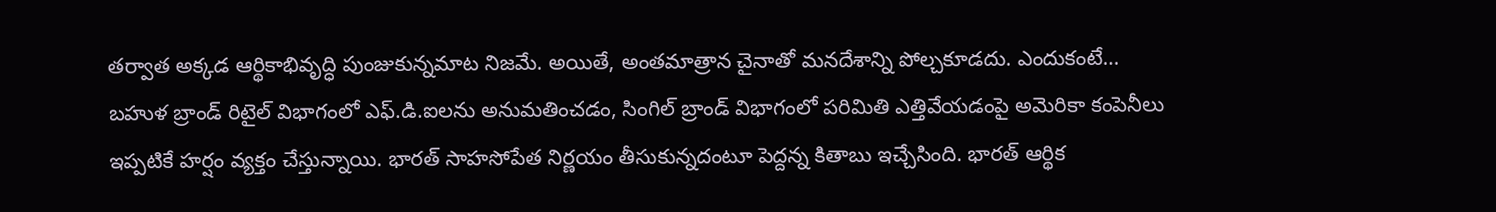తర్వాత అక్కడ ఆర్థికాభివృద్ధి పుంజుకున్నమాట నిజమే. అయితే, అంతమాత్రాన చైనాతో మనదేశాన్ని పోల్చకూడదు. ఎందుకంటే…
బహుళ బ్రాండ్ రిటైల్ విభాగంలో ఎఫ్.డి.ఐలను అనుమతించడం, సింగిల్ బ్రాండ్ విభాగంలో పరిమితి ఎత్తివేయడంపై అమెరికా కంపెనీలు ఇప్పటికే హర్షం వ్యక్తం చేస్తున్నాయి. భారత్ సాహసోపేత నిర్ణయం తీసుకున్నదంటూ పెద్దన్న కితాబు ఇచ్చేసింది. భారత్ ఆర్థిక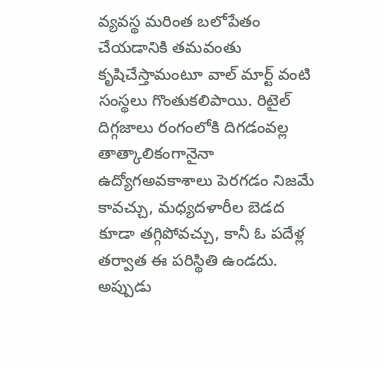వ్యవస్థ మరింత బలోపేతం చేయడానికి తమవంతు కృషిచేస్తామంటూ వాల్ మార్ట్ వంటి సంస్థలు గొంతుకలిపాయి. రిటైల్ దిగ్గజాలు రంగంలోకి దిగడంవల్ల తాత్కాలికంగానైనా ఉద్యోగఅవకాశాలు పెరగడం నిజమే కావచ్చు, మధ్యదళారీల బెడద కూడా తగ్గిపోవచ్చు, కానీ ఓ పదేళ్ల తర్వాత ఈ పరిస్థితి ఉండదు. అప్పుడు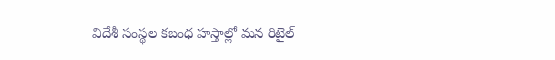విదేశీ సంస్థల కబంధ హస్తాల్లో మన రిటైల్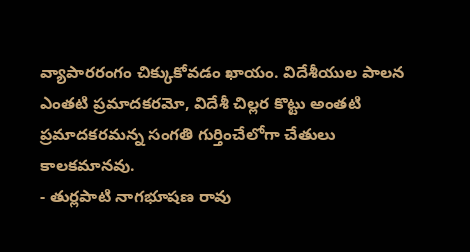వ్యాపారరంగం చిక్కుకోవడం ఖాయం. విదేశీయుల పాలన ఎంతటి ప్రమాదకరమో, విదేశీ చిల్లర కొట్టు అంతటి ప్రమాదకరమన్న సంగతి గుర్తించేలోగా చేతులు కాలకమానవు.
- తుర్లపాటి నాగభూషణ రావు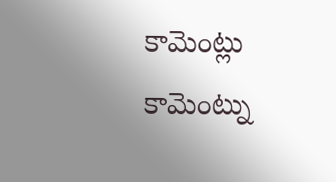కామెంట్లు
కామెంట్ను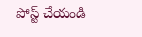పోస్ట్ చేయండి